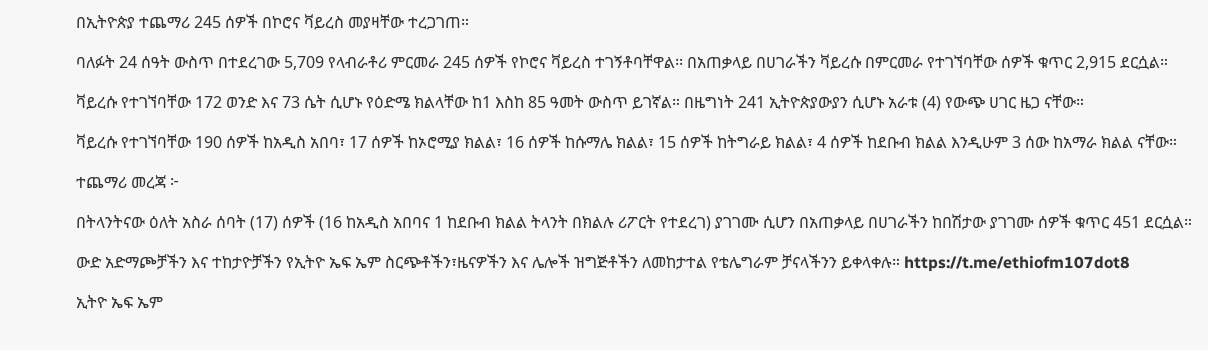በኢትዮጵያ ተጨማሪ 245 ሰዎች በኮሮና ቫይረስ መያዛቸው ተረጋገጠ።

ባለፉት 24 ሰዓት ውስጥ በተደረገው 5,709 የላብራቶሪ ምርመራ 245 ሰዎች የኮሮና ቫይረስ ተገኝቶባቸዋል፡፡ በአጠቃላይ በሀገራችን ቫይረሱ በምርመራ የተገኘባቸው ሰዎች ቁጥር 2,915 ደርሷል።

ቫይረሱ የተገኘባቸው 172 ወንድ እና 73 ሴት ሲሆኑ የዕድሜ ክልላቸው ከ1 እስከ 85 ዓመት ውስጥ ይገኛል። በዜግነት 241 ኢትዮጵያውያን ሲሆኑ አራቱ (4) የውጭ ሀገር ዜጋ ናቸው።

ቫይረሱ የተገኘባቸው 190 ሰዎች ከአዲስ አበባ፣ 17 ሰዎች ከኦሮሚያ ክልል፣ 16 ሰዎች ከሱማሌ ክልል፣ 15 ሰዎች ከትግራይ ክልል፣ 4 ሰዎች ከደቡብ ክልል እንዲሁም 3 ሰው ከአማራ ክልል ናቸው።

ተጨማሪ መረጃ ፦

በትላንትናው ዕለት አስራ ሰባት (17) ሰዎች (16 ከአዲስ አበባና 1 ከደቡብ ክልል ትላንት በክልሉ ሪፖርት የተደረገ) ያገገሙ ሲሆን በአጠቃላይ በሀገራችን ከበሽታው ያገገሙ ሰዎች ቁጥር 451 ደርሷል።

ውድ አድማጮቻችን እና ተከታዮቻችን የኢትዮ ኤፍ ኤም ስርጭቶችን፣ዜናዎችን እና ሌሎች ዝግጅቶችን ለመከታተል የቴሌግራም ቻናላችንን ይቀላቀሉ። https://t.me/ethiofm107dot8

ኢትዮ ኤፍ ኤም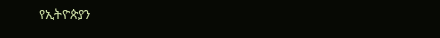የኢትዮጵያን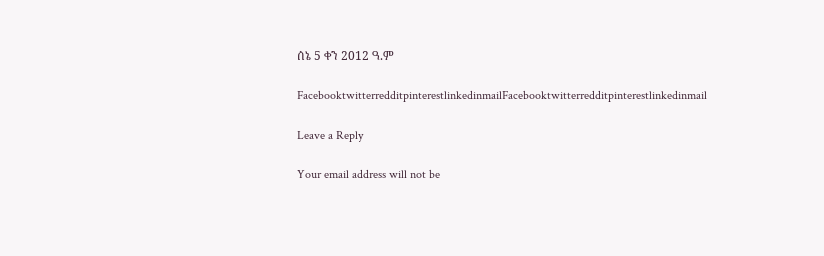ሰኔ 5 ቀን 2012 ዓ.ም

FacebooktwitterredditpinterestlinkedinmailFacebooktwitterredditpinterestlinkedinmail

Leave a Reply

Your email address will not be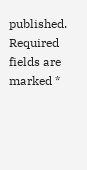published. Required fields are marked *